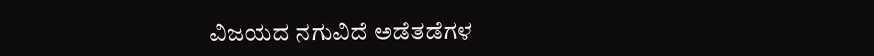ವಿಜಯದ ನಗುವಿದೆ ಅಡೆತಡೆಗಳ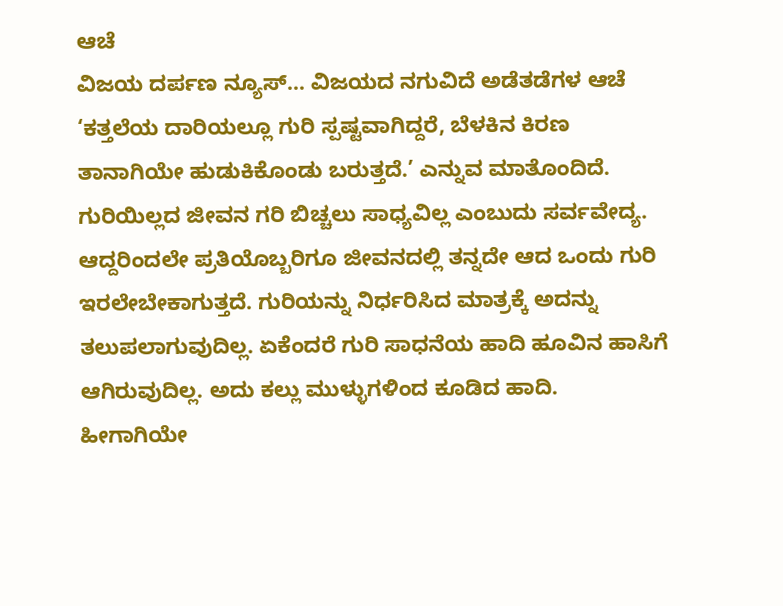ಆಚೆ
ವಿಜಯ ದರ್ಪಣ ನ್ಯೂಸ್… ವಿಜಯದ ನಗುವಿದೆ ಅಡೆತಡೆಗಳ ಆಚೆ ‘ಕತ್ತಲೆಯ ದಾರಿಯಲ್ಲೂ ಗುರಿ ಸ್ಪಷ್ಟವಾಗಿದ್ದರೆ, ಬೆಳಕಿನ ಕಿರಣ ತಾನಾಗಿಯೇ ಹುಡುಕಿಕೊಂಡು ಬರುತ್ತದೆ.’ ಎನ್ನುವ ಮಾತೊಂದಿದೆ. ಗುರಿಯಿಲ್ಲದ ಜೀವನ ಗರಿ ಬಿಚ್ಚಲು ಸಾಧ್ಯವಿಲ್ಲ ಎಂಬುದು ಸರ್ವವೇದ್ಯ. ಆದ್ದರಿಂದಲೇ ಪ್ರತಿಯೊಬ್ಬರಿಗೂ ಜೀವನದಲ್ಲಿ ತನ್ನದೇ ಆದ ಒಂದು ಗುರಿ ಇರಲೇಬೇಕಾಗುತ್ತದೆ. ಗುರಿಯನ್ನು ನಿರ್ಧರಿಸಿದ ಮಾತ್ರಕ್ಕೆ ಅದನ್ನು ತಲುಪಲಾಗುವುದಿಲ್ಲ. ಏಕೆಂದರೆ ಗುರಿ ಸಾಧನೆಯ ಹಾದಿ ಹೂವಿನ ಹಾಸಿಗೆ ಆಗಿರುವುದಿಲ್ಲ. ಅದು ಕಲ್ಲು ಮುಳ್ಳುಗಳಿಂದ ಕೂಡಿದ ಹಾದಿ. ಹೀಗಾಗಿಯೇ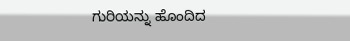ಗುರಿಯನ್ನು ಹೊಂದಿದ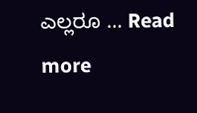ಎಲ್ಲರೂ … Read more